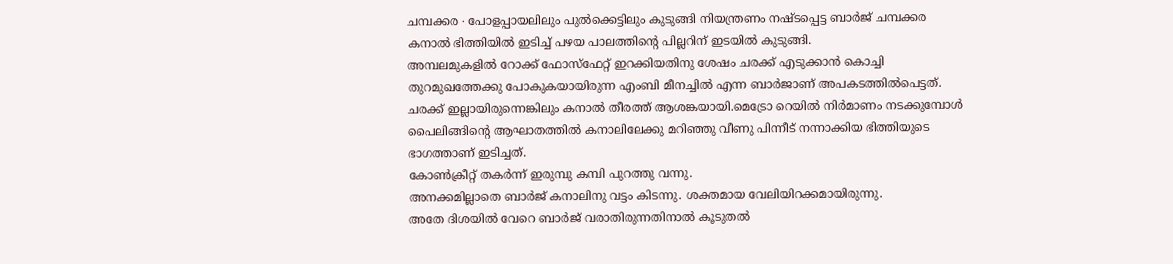ചമ്പക്കര ∙ പോളപ്പായലിലും പുൽക്കെട്ടിലും കുടുങ്ങി നിയന്ത്രണം നഷ്ടപ്പെട്ട ബാർജ് ചമ്പക്കര കനാൽ ഭിത്തിയിൽ ഇടിച്ച് പഴയ പാലത്തിന്റെ പില്ലറിന് ഇടയിൽ കുടുങ്ങി.
അമ്പലമുകളിൽ റോക്ക് ഫോസ്ഫേറ്റ് ഇറക്കിയതിനു ശേഷം ചരക്ക് എടുക്കാൻ കൊച്ചി തുറമുഖത്തേക്കു പോകുകയായിരുന്ന എംബി മീനച്ചിൽ എന്ന ബാർജാണ് അപകടത്തിൽപെട്ടത്. ചരക്ക് ഇല്ലായിരുന്നെങ്കിലും കനാൽ തീരത്ത് ആശങ്കയായി.മെട്രോ റെയിൽ നിർമാണം നടക്കുമ്പോൾ പൈലിങ്ങിന്റെ ആഘാതത്തിൽ കനാലിലേക്കു മറിഞ്ഞു വീണു പിന്നീട് നന്നാക്കിയ ഭിത്തിയുടെ ഭാഗത്താണ് ഇടിച്ചത്.
കോൺക്രീറ്റ് തകർന്ന് ഇരുമ്പു കമ്പി പുറത്തു വന്നു.
അനക്കമില്ലാതെ ബാർജ് കനാലിനു വട്ടം കിടന്നു. ശക്തമായ വേലിയിറക്കമായിരുന്നു.
അതേ ദിശയിൽ വേറെ ബാർജ് വരാതിരുന്നതിനാൽ കൂടുതൽ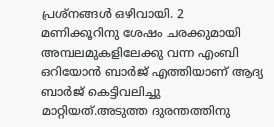പ്രശ്നങ്ങൾ ഒഴിവായി. 2 മണിക്കൂറിനു ശേഷം ചരക്കുമായി അമ്പലമുകളിലേക്കു വന്ന എംബി ഒറിയോൻ ബാർജ് എത്തിയാണ് ആദ്യ ബാർജ് കെട്ടിവലിച്ചു മാറ്റിയത്.അടുത്ത ദുരന്തത്തിനു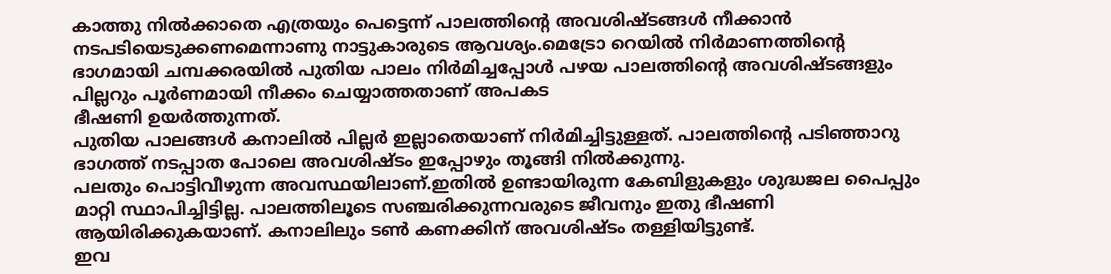കാത്തു നിൽക്കാതെ എത്രയും പെട്ടെന്ന് പാലത്തിന്റെ അവശിഷ്ടങ്ങൾ നീക്കാൻ നടപടിയെടുക്കണമെന്നാണു നാട്ടുകാരുടെ ആവശ്യം.മെട്രോ റെയിൽ നിർമാണത്തിന്റെ ഭാഗമായി ചമ്പക്കരയിൽ പുതിയ പാലം നിർമിച്ചപ്പോൾ പഴയ പാലത്തിന്റെ അവശിഷ്ടങ്ങളും പില്ലറും പൂർണമായി നീക്കം ചെയ്യാത്തതാണ് അപകട
ഭീഷണി ഉയർത്തുന്നത്.
പുതിയ പാലങ്ങൾ കനാലിൽ പില്ലർ ഇല്ലാതെയാണ് നിർമിച്ചിട്ടുള്ളത്. പാലത്തിന്റെ പടിഞ്ഞാറു ഭാഗത്ത് നടപ്പാത പോലെ അവശിഷ്ടം ഇപ്പോഴും തൂങ്ങി നിൽക്കുന്നു.
പലതും പൊട്ടിവീഴുന്ന അവസ്ഥയിലാണ്.ഇതിൽ ഉണ്ടായിരുന്ന കേബിളുകളും ശുദ്ധജല പൈപ്പും മാറ്റി സ്ഥാപിച്ചിട്ടില്ല. പാലത്തിലൂടെ സഞ്ചരിക്കുന്നവരുടെ ജീവനും ഇതു ഭീഷണി ആയിരിക്കുകയാണ്. കനാലിലും ടൺ കണക്കിന് അവശിഷ്ടം തള്ളിയിട്ടുണ്ട്.
ഇവ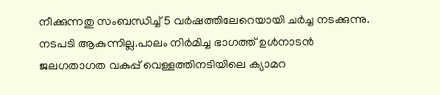നീക്കുന്നതു സംബന്ധിച്ച് 5 വർഷത്തിലേറെയായി ചർച്ച നടക്കുന്നു. നടപടി ആകുന്നില്ല.പാലം നിർമിച്ച ഭാഗത്ത് ഉൾനാടൻ ജലഗതാഗത വകുപ്പ് വെള്ളത്തിനടിയിലെ ക്യാമറ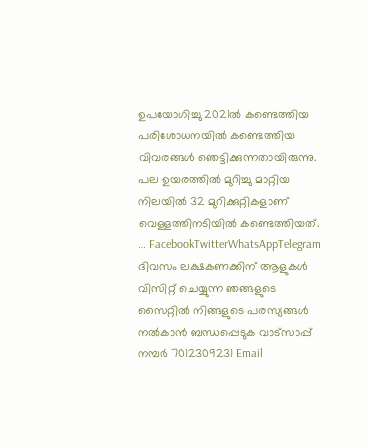ഉപയോഗിച്ചു 2021ൽ കണ്ടെത്തിയ പരിശോധനയിൽ കണ്ടെത്തിയ വിവരങ്ങൾ ഞെട്ടിക്കുന്നതായിരുന്നു.
പല ഉയരത്തിൽ മുറിച്ചു മാറ്റിയ നിലയിൽ 32 മുറിക്കുറ്റികളാണ് വെള്ളത്തിനടിയിൽ കണ്ടെത്തിയത്. … FacebookTwitterWhatsAppTelegram
ദിവസം ലക്ഷകണക്കിന് ആളുകൾ വിസിറ്റ് ചെയ്യുന്ന ഞങ്ങളുടെ സൈറ്റിൽ നിങ്ങളുടെ പരസ്യങ്ങൾ നൽകാൻ ബന്ധപ്പെടുക വാട്സാപ്പ് നമ്പർ 7012309231 Email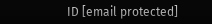ID [email protected]